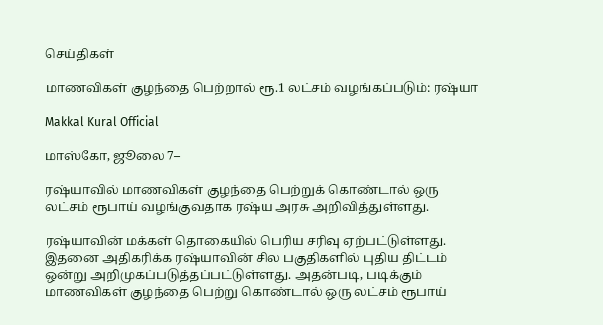செய்திகள்

மாணவிகள் குழந்தை பெற்றால் ரூ.1 லட்சம் வழங்கப்படும்: ரஷ்யா

Makkal Kural Official

மாஸ்கோ, ஜூலை 7–

ரஷ்யாவில் மாணவிகள் குழந்தை பெற்றுக் கொண்டால் ஒரு லட்சம் ரூபாய் வழங்குவதாக ரஷ்ய அரசு அறிவித்துள்ளது.

ரஷ்யாவின் மக்கள் தொகையில் பெரிய சரிவு ஏற்பட்டுள்ளது. இதனை அதிகரிக்க ரஷ்யாவின் சில பகுதிகளில் புதிய திட்டம் ஒன்று அறிமுகப்படுத்தப்பட்டுள்ளது. அதன்படி, படிக்கும் மாணவிகள் குழந்தை பெற்று கொண்டால் ஒரு லட்சம் ரூபாய்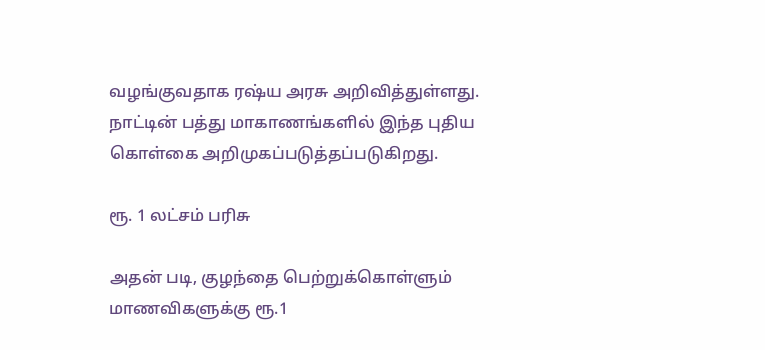வழங்குவதாக ரஷ்ய அரசு அறிவித்துள்ளது. நாட்டின் பத்து மாகாணங்களில் இந்த புதிய கொள்கை அறிமுகப்படுத்தப்படுகிறது.

ரூ. 1 லட்சம் பரிசு

அதன் படி, குழந்தை பெற்றுக்கொள்ளும் மாணவிகளுக்கு ரூ.1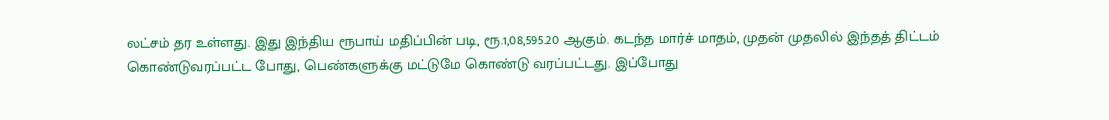லட்சம் தர உள்ளது. இது இந்திய ரூபாய் மதிப்பின் படி, ரூ.1,08,595.20 ஆகும். கடந்த மார்ச் மாதம், முதன் முதலில் இந்தத் திட்டம் கொண்டுவரப்பட்ட போது, பெண்களுக்கு மட்டுமே கொண்டு வரப்பட்டது. இப்போது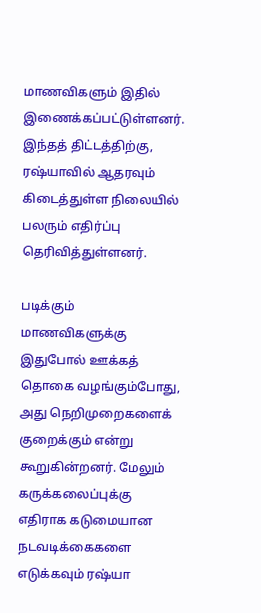மாணவிகளும் இதில் இணைக்கப்பட்டுள்ளனர். இந்தத் திட்டத்திற்கு, ரஷ்யாவில் ஆதரவும் கிடைத்துள்ள நிலையில் பலரும் எதிர்ப்பு தெரிவித்துள்ளனர்.

படிக்கும் மாணவிகளுக்கு இதுபோல் ஊக்கத் தொகை வழங்கும்போது, அது நெறிமுறைகளைக் குறைக்கும் என்று கூறுகின்றனர். மேலும் கருக்கலைப்புக்கு எதிராக கடுமையான நடவடிக்கைகளை எடுக்கவும் ரஷ்யா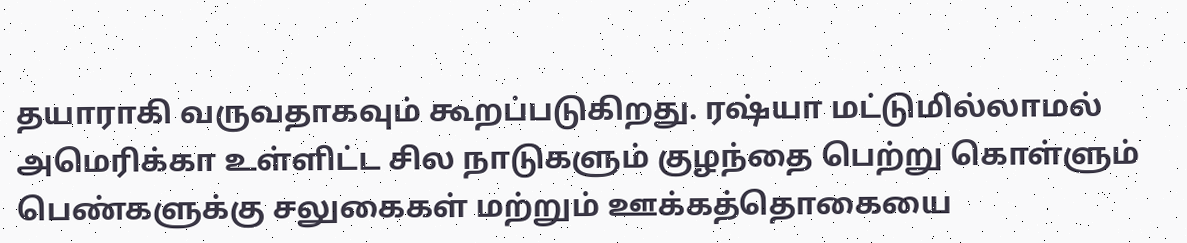தயாராகி வருவதாகவும் கூறப்படுகிறது. ரஷ்யா மட்டுமில்லாமல் அமெரிக்கா உள்ளிட்ட சில நாடுகளும் குழந்தை பெற்று கொள்ளும் பெண்களுக்கு சலுகைகள் மற்றும் ஊக்கத்தொகையை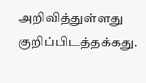அறிவித்துள்ளது குறிப்பிடத்தக்கது.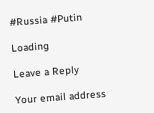#Russia #Putin

Loading

Leave a Reply

Your email address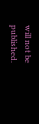will not be published.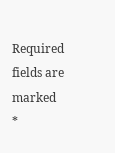Required fields are marked *